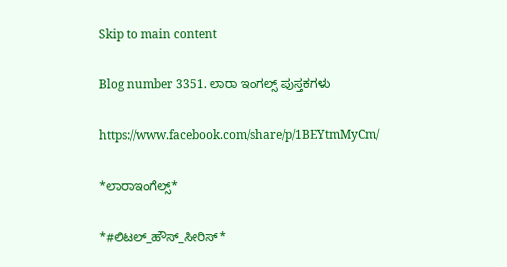Skip to main content

Blog number 3351. ಲಾರಾ ಇಂಗಲ್ಸ್ ಪುಸ್ತಕಗಳು

https://www.facebook.com/share/p/1BEYtmMyCm/

*ಲಾರಾಇಂಗೆಲ್ಸ್*

*#ಲಿಟಲ್_ಹೌಸ್_ಸೀರಿಸ್*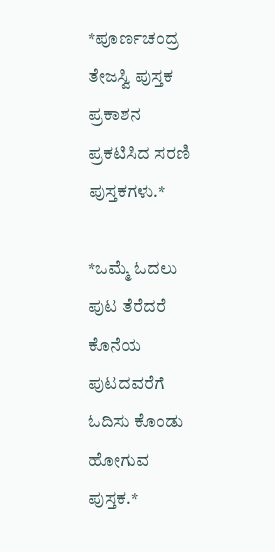*ಪೂರ್ಣಚಂದ್ರ ತೇಜಸ್ವಿ ಪುಸ್ತಕ ಪ್ರಕಾಶನ ಪ್ರಕಟಿಸಿದ ಸರಣಿ ಪುಸ್ತಕಗಳು.*

*ಒಮ್ಮೆ ಓದಲು ಪುಟ ತೆರೆದರೆ ಕೊನೆಯ ಪುಟದವರೆಗೆ ಓದಿಸು ಕೊಂಡು ಹೋಗುವ ಪುಸ್ತಕ.*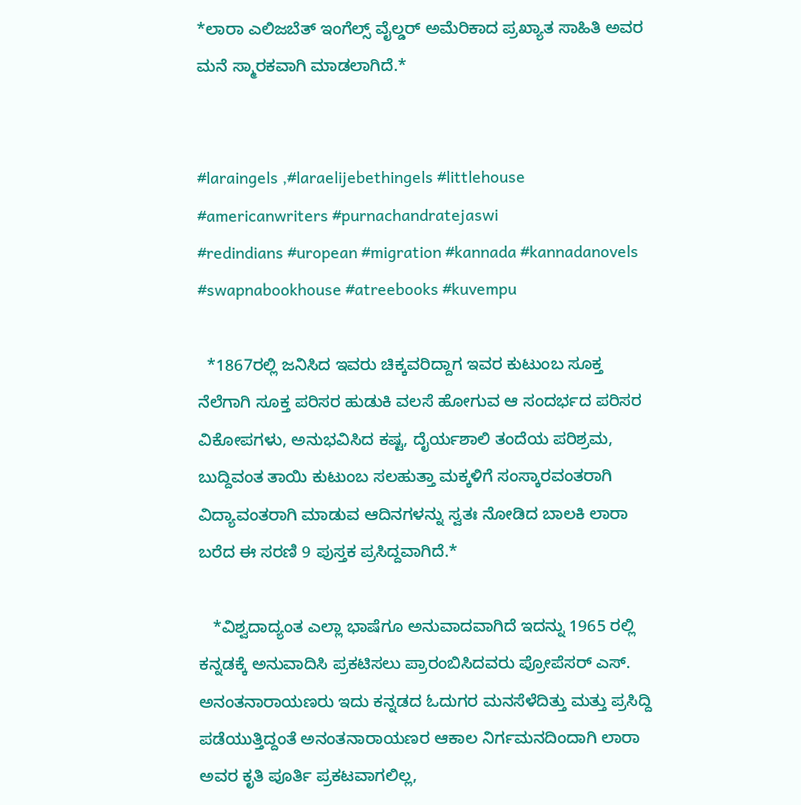*ಲಾರಾ ಎಲಿಜಬೆತ್ ಇಂಗೆಲ್ಸ್ ವೈಲ್ಡರ್ ಅಮೆರಿಕಾದ ಪ್ರಖ್ಯಾತ ಸಾಹಿತಿ ಅವರ ಮನೆ ಸ್ಮಾರಕವಾಗಿ ಮಾಡಲಾಗಿದೆ.*


#laraingels ,#laraelijebethingels #littlehouse #americanwriters #purnachandratejaswi
#redindians #uropean #migration #kannada #kannadanovels #swapnabookhouse #atreebooks #kuvempu

  *1867ರಲ್ಲಿ ಜನಿಸಿದ ಇವರು ಚಿಕ್ಕವರಿದ್ದಾಗ ಇವರ ಕುಟುಂಬ ಸೂಕ್ತ ನೆಲೆಗಾಗಿ ಸೂಕ್ತ ಪರಿಸರ ಹುಡುಕಿ ವಲಸೆ ಹೋಗುವ ಆ ಸಂದರ್ಭದ ಪರಿಸರ ವಿಕೋಪಗಳು, ಅನುಭವಿಸಿದ ಕಷ್ಟ, ದೈರ್ಯಶಾಲಿ ತಂದೆಯ ಪರಿಶ್ರಮ, ಬುದ್ದಿವಂತ ತಾಯಿ ಕುಟುಂಬ ಸಲಹುತ್ತಾ ಮಕ್ಕಳಿಗೆ ಸಂಸ್ಕಾರವಂತರಾಗಿ ವಿದ್ಯಾವಂತರಾಗಿ ಮಾಡುವ ಆದಿನಗಳನ್ನು ಸ್ವತಃ ನೋಡಿದ ಬಾಲಕಿ ಲಾರಾ ಬರೆದ ಈ ಸರಣಿ 9 ಪುಸ್ತಕ ಪ್ರಸಿದ್ದವಾಗಿದೆ.*

   *ವಿಶ್ವದಾದ್ಯಂತ ಎಲ್ಲಾ ಭಾಷೆಗೂ ಅನುವಾದವಾಗಿದೆ ಇದನ್ನು 1965 ರಲ್ಲಿ ಕನ್ನಡಕ್ಕೆ ಅನುವಾದಿಸಿ ಪ್ರಕಟಿಸಲು ಪ್ರಾರಂಬಿಸಿದವರು ಪ್ರೋಪೆಸರ್ ಎಸ್. ಅನಂತನಾರಾಯಣರು ಇದು ಕನ್ನಡದ ಓದುಗರ ಮನಸೆಳೆದಿತ್ತು ಮತ್ತು ಪ್ರಸಿದ್ದಿ ಪಡೆಯುತ್ತಿದ್ದಂತೆ ಅನಂತನಾರಾಯಣರ ಆಕಾಲ ನಿರ್ಗಮನದಿಂದಾಗಿ ಲಾರಾ ಅವರ ಕೃತಿ ಪೂರ್ತಿ ಪ್ರಕಟವಾಗಲಿಲ್ಲ,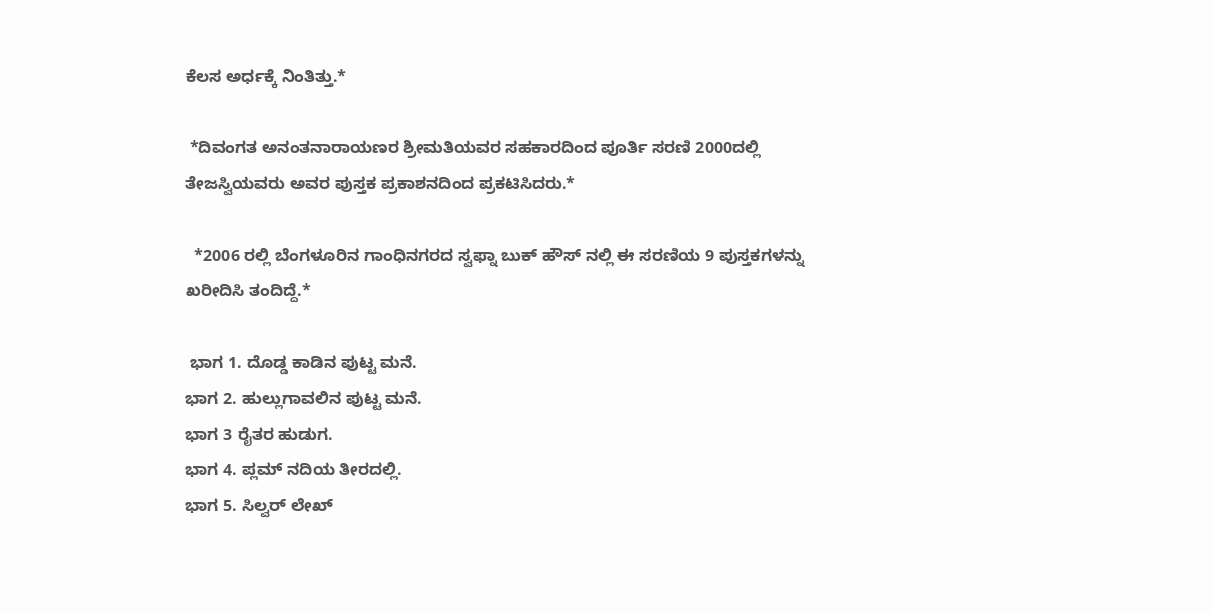ಕೆಲಸ ಅರ್ಧಕ್ಕೆ ನಿಂತಿತ್ತು.*

 *ದಿವಂಗತ ಅನಂತನಾರಾಯಣರ ಶ್ರೀಮತಿಯವರ ಸಹಕಾರದಿಂದ ಪೂರ್ತಿ ಸರಣಿ 2000ದಲ್ಲಿ ತೇಜಸ್ವಿಯವರು ಅವರ ಪುಸ್ತಕ ಪ್ರಕಾಶನದಿಂದ ಪ್ರಕಟಿಸಿದರು.*

  *2006 ರಲ್ಲಿ ಬೆಂಗಳೂರಿನ ಗಾಂಧಿನಗರದ ಸ್ವಫ್ನಾ ಬುಕ್ ಹೌಸ್ ನಲ್ಲಿ ಈ ಸರಣಿಯ 9 ಪುಸ್ತಕಗಳನ್ನು ಖರೀದಿಸಿ ತಂದಿದ್ದೆ.*

 ಭಾಗ 1. ದೊಡ್ಡ ಕಾಡಿನ ಪುಟ್ಟ ಮನೆ.
ಭಾಗ 2. ಹುಲ್ಲುಗಾವಲಿನ ಪುಟ್ಟ ಮನೆ.
ಭಾಗ 3 ರೈತರ ಹುಡುಗ.
ಭಾಗ 4. ಪ್ಲಮ್ ನದಿಯ ತೀರದಲ್ಲಿ.
ಭಾಗ 5. ಸಿಲ್ವರ್ ಲೇಖ್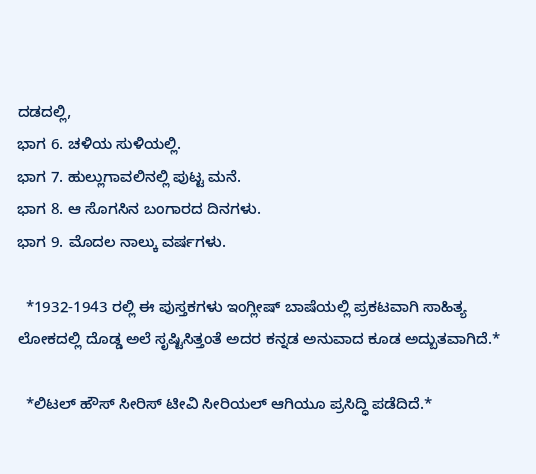ದಡದಲ್ಲಿ,
ಭಾಗ 6. ಚಳಿಯ ಸುಳಿಯಲ್ಲಿ.
ಭಾಗ 7. ಹುಲ್ಲುಗಾವಲಿನಲ್ಲಿ ಪುಟ್ಟ ಮನೆ.
ಭಾಗ 8. ಆ ಸೊಗಸಿನ ಬಂಗಾರದ ದಿನಗಳು.
ಭಾಗ 9. ಮೊದಲ ನಾಲ್ಕು ವರ್ಷಗಳು.

  *1932-1943 ರಲ್ಲಿ ಈ ಪುಸ್ತಕಗಳು ಇಂಗ್ಲೀಷ್ ಬಾಷೆಯಲ್ಲಿ ಪ್ರಕಟವಾಗಿ ಸಾಹಿತ್ಯ ಲೋಕದಲ್ಲಿ ದೊಡ್ಡ ಅಲೆ ಸೃಷ್ಟಿಸಿತ್ತಂತೆ ಅದರ ಕನ್ನಡ ಅನುವಾದ ಕೂಡ ಅದ್ಬುತವಾಗಿದೆ.*

  *ಲಿಟಲ್ ಹೌಸ್ ಸೀರಿಸ್ ಟೀವಿ ಸೀರಿಯಲ್ ಆಗಿಯೂ ಪ್ರಸಿದ್ಧಿ ಪಡೆದಿದೆ.*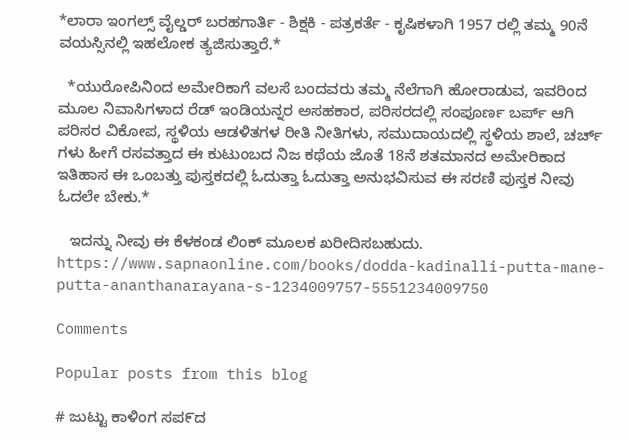*ಲಾರಾ ಇಂಗಲ್ಸ್ ವೈಲ್ಡರ್ ಬರಹಗಾರ್ತಿ - ಶಿಕ್ಷಕಿ - ಪತ್ರಕರ್ತೆ - ಕೃಷಿಕಳಾಗಿ 1957 ರಲ್ಲಿ ತಮ್ಮ 90ನೆ ವಯಸ್ಸಿನಲ್ಲಿ ಇಹಲೋಕ ತ್ಯಜಿಸುತ್ತಾರೆ.*

  *ಯುರೋಪಿನಿಂದ ಅಮೇರಿಕಾಗೆ ವಲಸೆ ಬಂದವರು ತಮ್ಮ ನೆಲೆಗಾಗಿ ಹೋರಾಡುವ, ಇವರಿಂದ ಮೂಲ ನಿವಾಸಿಗಳಾದ ರೆಡ್ ಇಂಡಿಯನ್ನರ ಅಸಹಕಾರ, ಪರಿಸರದಲ್ಲಿ ಸಂಪೂರ್ಣ ಬರ್ಪ್ ಆಗಿ ಪರಿಸರ ವಿಕೋಪ, ಸ್ಥಳಿಯ ಆಡಳಿತಗಳ ರೀತಿ ನೀತಿಗಳು, ಸಮುದಾಯದಲ್ಲಿ ಸ್ಥಳಿಯ ಶಾಲೆ, ಚರ್ಚ್ ಗಳು ಹೀಗೆ ರಸವತ್ತಾದ ಈ ಕುಟುಂಬದ ನಿಜ ಕಥೆಯ ಜೊತೆ 18ನೆ ಶತಮಾನದ ಅಮೇರಿಕಾದ ಇತಿಹಾಸ ಈ ಒಂಬತ್ತು ಪುಸ್ತಕದಲ್ಲಿ ಓದುತ್ತಾ ಓದುತ್ತಾ ಅನುಭವಿಸುವ ಈ ಸರಣಿ ಪುಸ್ತಕ ನೀವು ಓದಲೇ ಬೇಕು.*

   ಇದನ್ನು ನೀವು ಈ ಕೆಳಕಂಡ ಲಿಂಕ್ ಮೂಲಕ ಖರೀದಿಸಬಹುದು.
https://www.sapnaonline.com/books/dodda-kadinalli-putta-mane-putta-ananthanarayana-s-1234009757-5551234009750

Comments

Popular posts from this blog

# ಜುಟ್ಟು ಕಾಳಿಂಗ ಸಪ೯ದ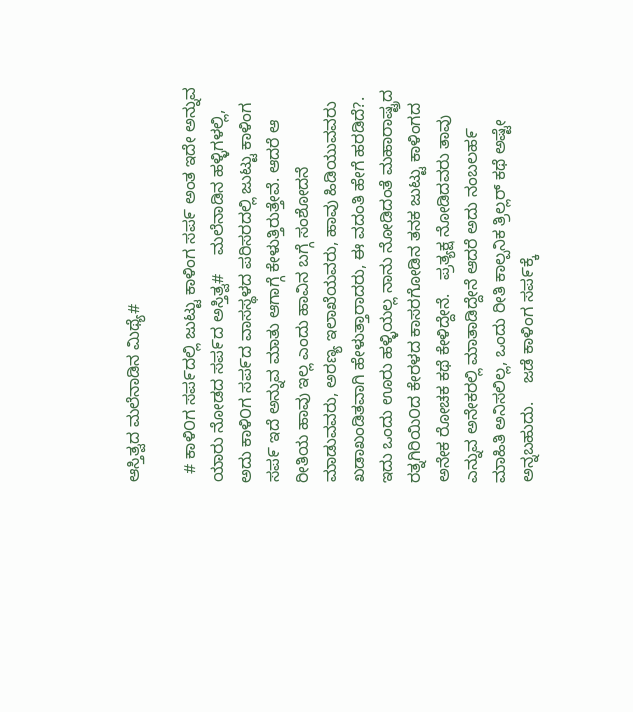ಆಸ್ತಿತ್ವದ ಮಲೆನಾಡಿನ ಮಿಥ್ಯೆ#

  # ಕಾಳಿ೦ಗ ಸಪ೯ದಲ್ಲಿ ಜುಟ್ಟು ಕಾಳಿಂಗ ಸಪ೯ ಅಂತ ಇದೇ ಅನ್ನುವ ಯಾರು ನೋಡದ ಸಪ೯ದ ಅಸ್ತಿತ್ವ#    ಮಲೆನಾಡಿನ ಹಳ್ಳಿಗಳಲ್ಲಿ, ಅದು ಕಾಳಿ೦ಗ ಸಪ೯ದ ವಾಸಸ್ಥಳದ ಪರಿಸರದಲ್ಲಿ ಜುಟ್ಟು ಕಾಳಿಂಗ ಸಪ೯ ಇದೆ ಅನ್ನುವ ಮಾತು ಆಗಾಗ್ಗೆ ಕೇಳುತ್ತಿರುತ್ತೇವೆ. ಆದರೆ ಆ ರೀತಿಯ ಹಾವು ಇಲ್ಲ ಎಂದು ಹಾವಿನ ಬಗ್ಗೆ ಸಂಶೋದನೆ ಮಾಡುವವರು, ಅರಣ್ಯ ಇಲಾಖೆಯವರು, ಹಾವು ಹಿಡಿಯುವವರು ಖಡಾಖಂಡಿತವಾಗಿ ಹೇಳುತ್ತಾರಾದರು, ಈ ವದಂತಿ ಹೇಗೆ ಹರಡಿದೆ?.    ಇದು ಒಂದು ಊರು ಹಳ್ಳಿಯಲ್ಲ ನಾನು ನೋಡಿದಂತೆ ಮಹಾರಾಷ್ಟ್ರದ ರತ್ನಗಿರಿಯಿ೦ದ ಕೇರಳದ ಕಾಸರಗೋಡಿನ ತನಕ ಜುಟ್ಟು ಕಾಳಿಂಗದ ಅನೇಕ ರೋಚಕ ಕಥೆ ಕೇಳಿದ್ದೇನೆ.   ಪ್ರತ್ಯಕ್ಷ ನೋಡಿದವರು ತಾವು ಎನ್ನುವ ಅನೇಕರಲ್ಲಿ ಮಾತಾಡಿದ್ದೇನೆ ಆದರೆ ಅದು ನಂಬಲಹ೯ ಮಾಹಿತಿ ಅನಿಸಲಿಲ್ಲ, ಒಂದು ರೀತಿ ಕಾಲ್ಪನಿಕ ತ್ರಿಲ್ಲರ್ ಕಥೆ ಅಷ್ಟೇ ಅನ್ನಬಹುದು.    ಜಡೆ ಕಾಳಿಂಗ ಸಪ೯ಕ್ಕೆ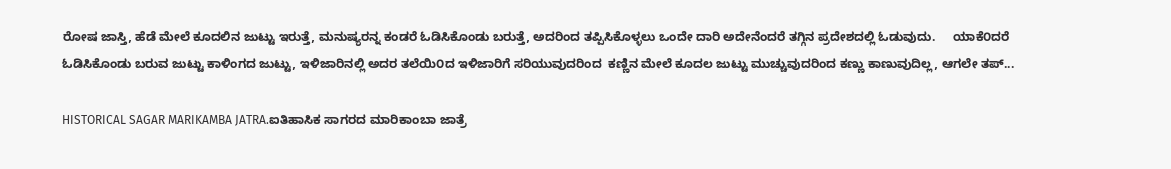ರೋಷ ಜಾಸ್ತಿ, ಹೆಡೆ ಮೇಲೆ ಕೂದಲಿನ ಜುಟ್ಟು ಇರುತ್ತೆ, ಮನುಷ್ಯರನ್ನ ಕಂಡರೆ ಓಡಿಸಿಕೊಂಡು ಬರುತ್ತೆ, ಅದರಿಂದ ತಪ್ಪಿಸಿಕೊಳ್ಳಲು ಒಂದೇ ದಾರಿ ಅದೇನೆಂದರೆ ತಗ್ಗಿನ ಪ್ರದೇಶದಲ್ಲಿ ಓಡುವುದು.     ಯಾಕೆ೦ದರೆ ಓಡಿಸಿಕೊಂಡು ಬರುವ ಜುಟ್ಟು ಕಾಳಿಂಗದ ಜುಟ್ಟು, ಇಳಿಜಾರಿನಲ್ಲಿ ಅದರ ತಲೆಯಿ೦ದ ಇಳಿಜಾರಿಗೆ ಸರಿಯುವುದರಿಂದ  ಕಣ್ಣಿನ ಮೇಲೆ ಕೂದಲ ಜುಟ್ಟು ಮುಚ್ಚುವುದರಿಂದ ಕಣ್ಣು ಕಾಣುವುದಿಲ್ಲ, ಆಗಲೇ ತಪ್...

HISTORICAL SAGAR MARIKAMBA JATRA.ಐತಿಹಾಸಿಕ ಸಾಗರದ ಮಾರಿಕಾಂಬಾ ಜಾತ್ರೆ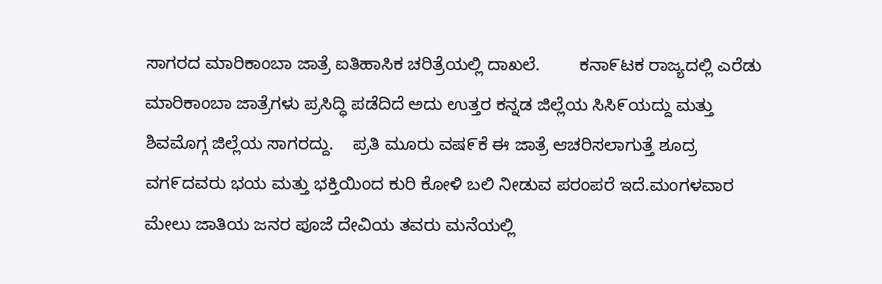ಸಾಗರದ ಮಾರಿಕಾಂಬಾ ಜಾತ್ರೆ ಐತಿಹಾಸಿಕ ಚರಿತ್ರೆಯಲ್ಲಿ ದಾಖಲೆ.        ಕನಾ೯ಟಕ ರಾಜ್ಯದಲ್ಲಿ ಎರೆಡು ಮಾರಿಕಾಂಬಾ ಜಾತ್ರೆಗಳು ಪ್ರಸಿದ್ಧಿ ಪಡೆದಿದೆ ಅದು ಉತ್ತರ ಕನ್ನಡ ಜಿಲ್ಲೆಯ ಸಿಸಿ೯ಯದ್ದು ಮತ್ತು ಶಿವಮೊಗ್ಗ ಜಿಲ್ಲೆಯ ಸಾಗರದ್ದು.    ಪ್ರತಿ ಮೂರು ವಷ೯ಕೆ ಈ ಜಾತ್ರೆ ಆಚರಿಸಲಾಗುತ್ತೆ ಶೂದ್ರ ವಗ೯ದವರು ಭಯ ಮತ್ತು ಭಕ್ತಿಯಿಂದ ಕುರಿ ಕೋಳಿ ಬಲಿ ನೀಡುವ ಪರಂಪರೆ ಇದೆ.ಮಂಗಳವಾರ ಮೇಲು ಜಾತಿಯ ಜನರ ಪೂಜೆ ದೇವಿಯ ತವರು ಮನೆಯಲ್ಲಿ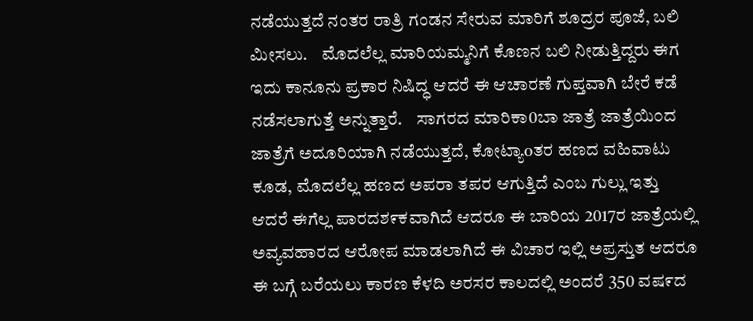ನಡೆಯುತ್ತದೆ ನಂತರ ರಾತ್ರಿ ಗಂಡನ ಸೇರುವ ಮಾರಿಗೆ ಶೂದ್ರರ ಪೂಜೆ, ಬಲಿ ಮೀಸಲು.    ಮೊದಲೆಲ್ಲ ಮಾರಿಯಮ್ಮನಿಗೆ ಕೊಣನ ಬಲಿ ನೀಡುತ್ತಿದ್ದರು ಈಗ ಇದು ಕಾನೂನು ಪ್ರಕಾರ ನಿಷಿದ್ಧ ಆದರೆ ಈ ಆಚಾರಣೆ ಗುಪ್ತವಾಗಿ ಬೇರೆ ಕಡೆ ನಡೆಸಲಾಗುತ್ತೆ ಅನ್ನುತ್ತಾರೆ.    ಸಾಗರದ ಮಾರಿಕಾ0ಬಾ ಜಾತ್ರೆ ಜಾತ್ರೆಯಿ೦ದ ಜಾತ್ರೆಗೆ ಅದೂರಿಯಾಗಿ ನಡೆಯುತ್ತದೆ, ಕೋಟ್ಯಾoತರ ಹಣದ ವಹಿವಾಟು ಕೂಡ, ಮೊದಲೆಲ್ಲ ಹಣದ ಅಪರಾ ತಪರ ಆಗುತ್ತಿದೆ ಎಂಬ ಗುಲ್ಲು ಇತ್ತು ಆದರೆ ಈಗೆಲ್ಲ ಪಾರದಶ೯ಕವಾಗಿದೆ ಆದರೂ ಈ ಬಾರಿಯ 2017ರ ಜಾತ್ರೆಯಲ್ಲಿ ಅವ್ಯವಹಾರದ ಆರೋಪ ಮಾಡಲಾಗಿದೆ ಈ ವಿಚಾರ ಇಲ್ಲಿ ಅಪ್ರಸ್ತುತ ಆದರೂ ಈ ಬಗ್ಗೆ ಬರೆಯಲು ಕಾರಣ ಕೆಳದಿ ಅರಸರ ಕಾಲದಲ್ಲಿ ಅಂದರೆ 350 ವಷ೯ದ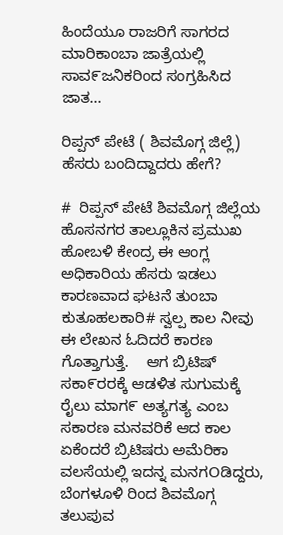ಹಿಂದೆಯೂ ರಾಜರಿಗೆ ಸಾಗರದ ಮಾರಿಕಾಂಬಾ ಜಾತ್ರೆಯಲ್ಲಿ ಸಾವ೯ಜನಿಕರಿಂದ ಸಂಗ್ರಹಿಸಿದ ಜಾತ...

ರಿಪ್ಪನ್ ಪೇಟೆ ( ಶಿವಮೊಗ್ಗ ಜಿಲ್ಲೆ) ಹೆಸರು ಬಂದಿದ್ದಾದರು ಹೇಗೆ?

#  ರಿಪ್ಪನ್ ಪೇಟೆ ಶಿವಮೊಗ್ಗ ಜಿಲ್ಲೆಯ ಹೊಸನಗರ ತಾಲ್ಲೂಕಿನ ಪ್ರಮುಖ ಹೋಬಳಿ ಕೇಂದ್ರ ಈ ಆಂಗ್ಲ ಅಧಿಕಾರಿಯ ಹೆಸರು ಇಡಲು ಕಾರಣವಾದ ಘಟನೆ ತುಂಬಾ ಕುತೂಹಲಕಾರಿ# ಸ್ವಲ್ಪ ಕಾಲ ನೀವು ಈ ಲೇಖನ ಓದಿದರೆ ಕಾರಣ ಗೊತ್ತಾಗುತ್ತೆ.    ಆಗ ಬ್ರಿಟಿಷ್ ಸಕಾ೯ರರಕ್ಕೆ ಆಡಳಿತ ಸುಗುಮಕ್ಕೆ ರೈಲು ಮಾಗ೯ ಅತ್ಯಗತ್ಯ ಎಂಬ ಸಕಾರಣ ಮನವರಿಕೆ ಆದ ಕಾಲ ಏಕೆಂದರೆ ಬ್ರಿಟಿಷರು ಅಮೆರಿಕಾ ವಲಸೆಯಲ್ಲಿ ಇದನ್ನ ಮನಗOಡಿದ್ದರು, ಬೆಂಗಳೂಳಿ ರಿಂದ ಶಿವಮೊಗ್ಗ ತಲುಪುವ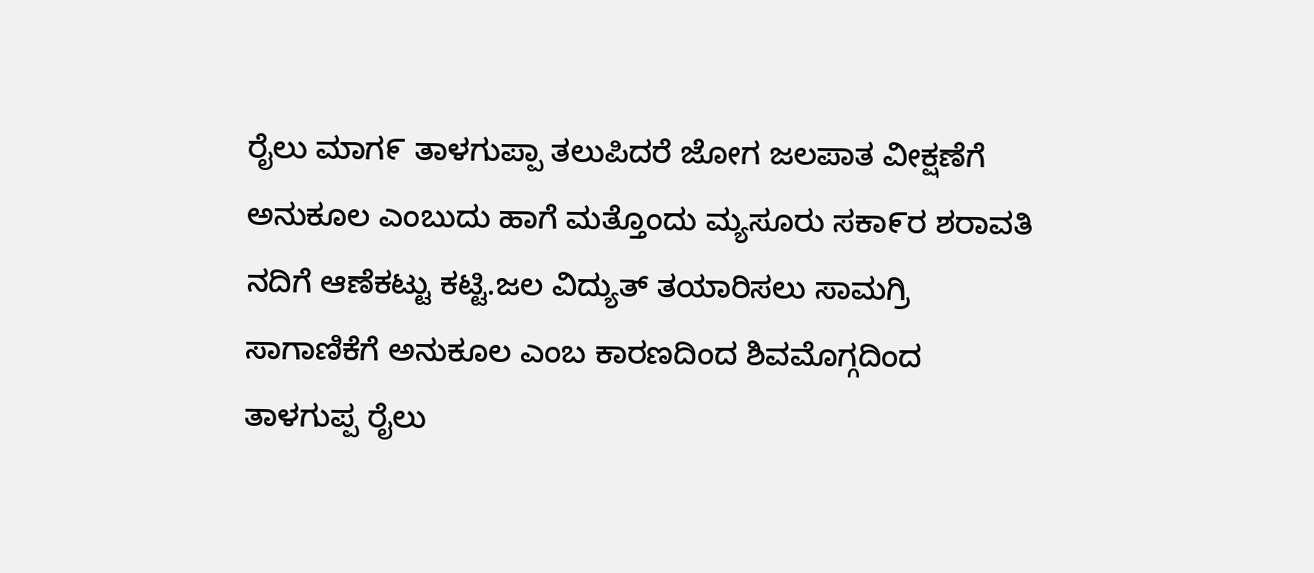ರೈಲು ಮಾಗ೯ ತಾಳಗುಪ್ಪಾ ತಲುಪಿದರೆ ಜೋಗ ಜಲಪಾತ ವೀಕ್ಷಣೆಗೆ ಅನುಕೂಲ ಎಂಬುದು ಹಾಗೆ ಮತ್ತೊಂದು ಮ್ಯಸೂರು ಸಕಾ೯ರ ಶರಾವತಿ ನದಿಗೆ ಆಣೆಕಟ್ಟು ಕಟ್ಟಿ.ಜಲ ವಿದ್ಯುತ್ ತಯಾರಿಸಲು ಸಾಮಗ್ರಿ ಸಾಗಾಣಿಕೆಗೆ ಅನುಕೂಲ ಎಂಬ ಕಾರಣದಿಂದ ಶಿವಮೊಗ್ಗದಿಂದ ತಾಳಗುಪ್ಪ ರೈಲು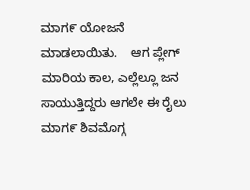ಮಾಗ೯ ಯೋಜನೆ ಮಾಡಲಾಯಿತು.    ಆಗ ಪ್ಲೇಗ್ ಮಾರಿಯ ಕಾಲ, ಎಲ್ಲೆಲ್ಲೂ ಜನ ಸಾಯುತ್ತಿದ್ದರು ಆಗಲೇ ಈ ರೈಲು ಮಾಗ೯ ಶಿವಮೊಗ್ಗ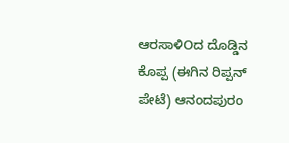ಆರಸಾಳಿOದ ದೊಡ್ಡಿನ ಕೊಪ್ಪ (ಈಗಿನ ರಿಪ್ಪನ್ ಪೇಟೆ) ಆನಂದಪುರಂ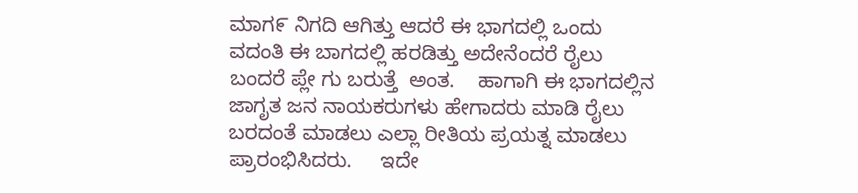ಮಾಗ೯ ನಿಗದಿ ಆಗಿತ್ತು ಆದರೆ ಈ ಭಾಗದಲ್ಲಿ ಒಂದು  ವದಂತಿ ಈ ಬಾಗದಲ್ಲಿ ಹರಡಿತ್ತು ಅದೇನೆಂದರೆ ರೈಲು ಬಂದರೆ ಪ್ಲೇ ಗು ಬರುತ್ತೆ  ಅಂತ.    ಹಾಗಾಗಿ ಈ ಭಾಗದಲ್ಲಿನ ಜಾಗೃತ ಜನ ನಾಯಕರುಗಳು ಹೇಗಾದರು ಮಾಡಿ ರೈಲು ಬರದಂತೆ ಮಾಡಲು ಎಲ್ಲಾ ರೀತಿಯ ಪ್ರಯತ್ನ ಮಾಡಲು ಪ್ರಾರಂಭಿಸಿದರು.     ಇದೇ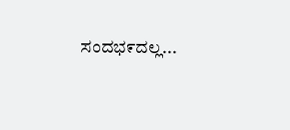ಸಂದಭ೯ದಲ್ಲ...